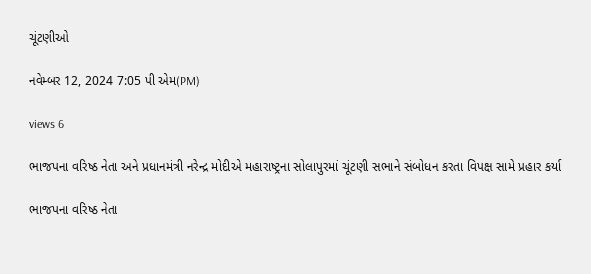ચૂંટણીઓ

નવેમ્બર 12, 2024 7:05 પી એમ(PM)

views 6

ભાજપના વરિષ્ઠ નેતા અને પ્રધાનમંત્રી નરેન્દ્ર મોદીએ મહારાષ્ટ્રના સોલાપુરમાં ચૂંટણી સભાને સંબોધન કરતા વિપક્ષ સામે પ્રહાર કર્યા

ભાજપના વરિષ્ઠ નેતા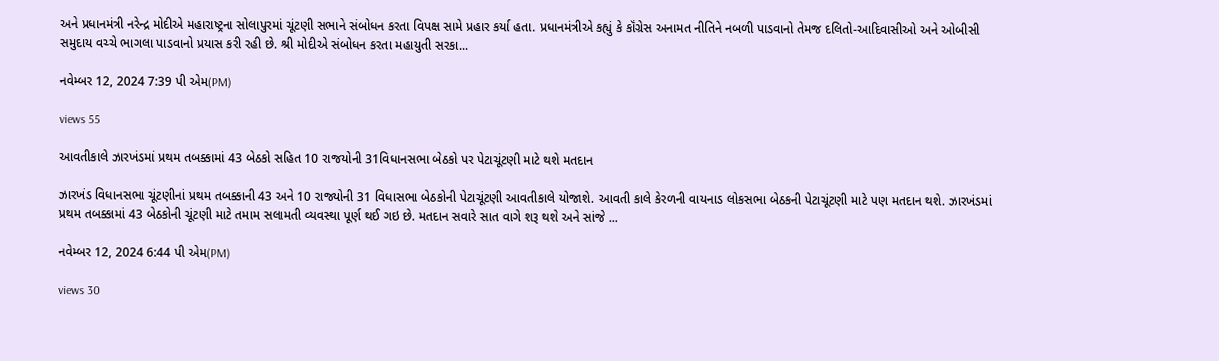અને પ્રધાનમંત્રી નરેન્દ્ર મોદીએ મહારાષ્ટ્રના સોલાપુરમાં ચૂંટણી સભાને સંબોધન કરતા વિપક્ષ સામે પ્રહાર કર્યા હતા. પ્રધાનમંત્રીએ કહ્યું કે કૉંગ્રેસ અનામત નીતિને નબળી પાડવાનો તેમજ દલિતો-આદિવાસીઓ અને ઓબીસી સમુદાય વચ્ચે ભાગલા પાડવાનો પ્રયાસ કરી રહી છે. શ્રી મોદીએ સંબોધન કરતા મહાયુતી સરકા...

નવેમ્બર 12, 2024 7:39 પી એમ(PM)

views 55

આવતીકાલે ઝારખંડમાં પ્રથમ તબક્કામાં 43 બેઠકો સહિત 10 રાજયોની 31વિધાનસભા બેઠકો પર પેટાચૂંટણી માટે થશે મતદાન

ઝારખંડ વિધાનસભા ચૂંટણીનાં પ્રથમ તબક્કાની 43 અને 10 રાજ્યોની 31 વિધાસભા બેઠકોની પેટાચૂંટણી આવતીકાલે યોજાશે. આવતી કાલે કેરળની વાયનાડ લોકસભા બેઠકની પેટાચૂંટણી માટે પણ મતદાન થશે. ઝારખંડમાં પ્રથમ તબક્કામાં 43 બેઠકોની ચૂંટણી માટે તમામ સલામતી વ્યવસ્થા પૂર્ણ થઈ ગઇ છે. મતદાન સવારે સાત વાગે શરૂ થશે અને સાંજે ...

નવેમ્બર 12, 2024 6:44 પી એમ(PM)

views 30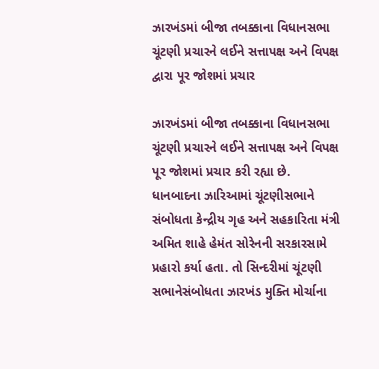ઝારખંડમાં બીજા તબક્કાના વિધાનસભા ચૂંટણી પ્રચારને લઈને સત્તાપક્ષ અને વિપક્ષ દ્વારા પૂર જોશમાં પ્રચાર

ઝારખંડમાં બીજા તબક્કાના વિધાનસભા ચૂંટણી પ્રચારને લઈને સત્તાપક્ષ અને વિપક્ષ પૂર જોશમાં પ્રચાર કરી રહ્યા છે. ધાનબાદના ઝારિઆમાં ચૂંટણીસભાને સંબોધતા કેન્દ્રીય ગૃહ અને સહકારિતા મંત્રી અમિત શાહે હેમંત સોરેનની સરકારસામે પ્રહારો કર્યા હતા. તો સિન્દરીમાં ચૂંટણી સભાનેસંબોધતા ઝારખંડ મુક્તિ મોર્ચાના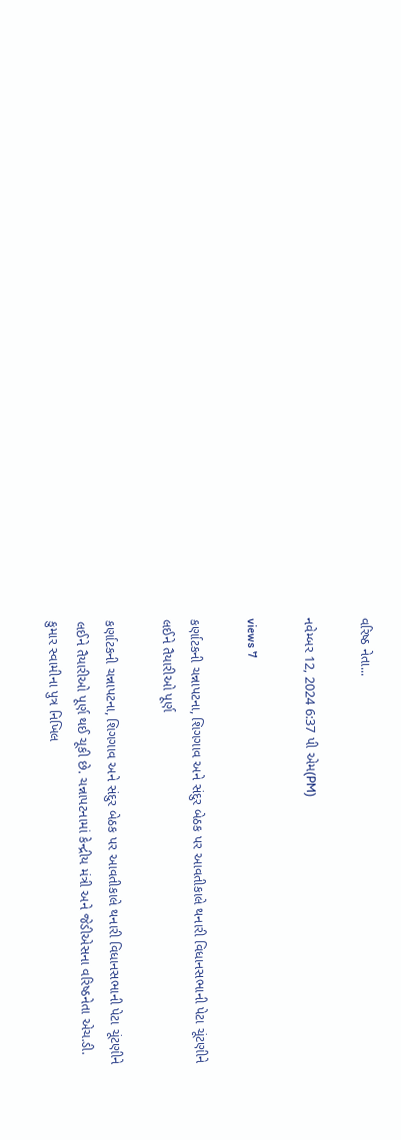વરિષ્ઠ નેતા...

નવેમ્બર 12, 2024 6:37 પી એમ(PM)

views 7

કર્ણાટકની ચન્નાપટના, શિગગાવ અને સંદુર બેઠક પર આવતીકાલે થનારી વિધાનસભાની પેટા ચૂંટણીને લઈને તૈયારીઓ પૂર્ણ

કર્ણાટકની ચન્નાપટના, શિગગાવ અને સંદુર બેઠક પર આવતીકાલે થનારી વિધાનસભાની પેટા ચૂંટણીને લઈને તૈયારીઓ પૂર્ણ થઈ ચૂકી છે. ચન્નાપટનામાં કેન્દ્રીય મંત્રી અને જેડીએસના વરિષ્ઠનેતા એચ.ડી. કુમાર સ્વામીના પુત્ર નિખિલ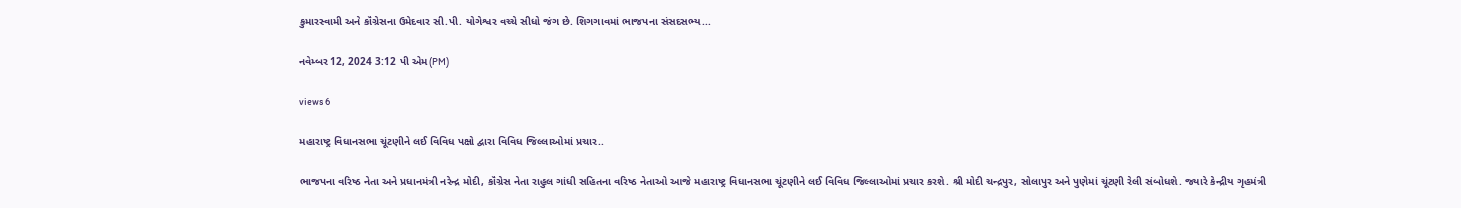કુમારસ્વામી અને કૉંગ્રેસના ઉમેદવાર સી.પી. યોગેશ્વર વચ્ચે સીધો જંગ છે. શિગગાવમાં ભાજપના સંસદસભ્ય...

નવેમ્બર 12, 2024 3:12 પી એમ(PM)

views 6

મહારાષ્ટ્ર વિધાનસભા ચૂંટણીને લઈ વિવિધ પક્ષો દ્વારા વિવિધ જિલ્લાઓમાં પ્રચાર..

ભાજપના વરિષ્ઠ નેતા અને પ્રધાનમંત્રી નરેન્દ્ર મોદી, કૉંગ્રેસ નેતા રાહુલ ગાંધી સહિતના વરિષ્ઠ નેતાઓ આજે મહારાષ્ટ્ર વિધાનસભા ચૂંટણીને લઈ વિવિધ જિલ્લાઓમાં પ્રચાર કરશે. શ્રી મોદી ચન્દ્રપુર, સોલાપુર અને પુણેમાં ચૂંટણી રેલી સંબોધશે. જ્યારે કેન્દ્રીય ગૃહમંત્રી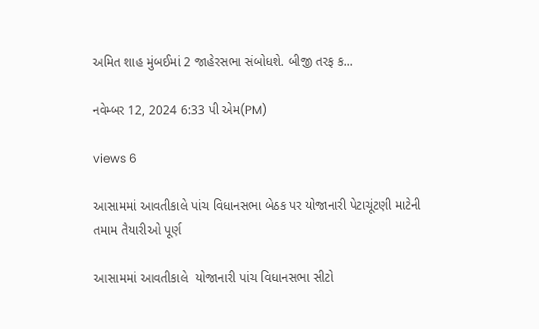અમિત શાહ મુંબઈમાં 2 જાહેરસભા સંબોધશે. બીજી તરફ ક...

નવેમ્બર 12, 2024 6:33 પી એમ(PM)

views 6

આસામમાં આવતીકાલે પાંચ વિધાનસભા બેઠક પર યોજાનારી પેટાચૂંટણી માટેની તમામ તૈયારીઓ પૂર્ણ

આસામમાં આવતીકાલે  યોજાનારી પાંચ વિધાનસભા સીટો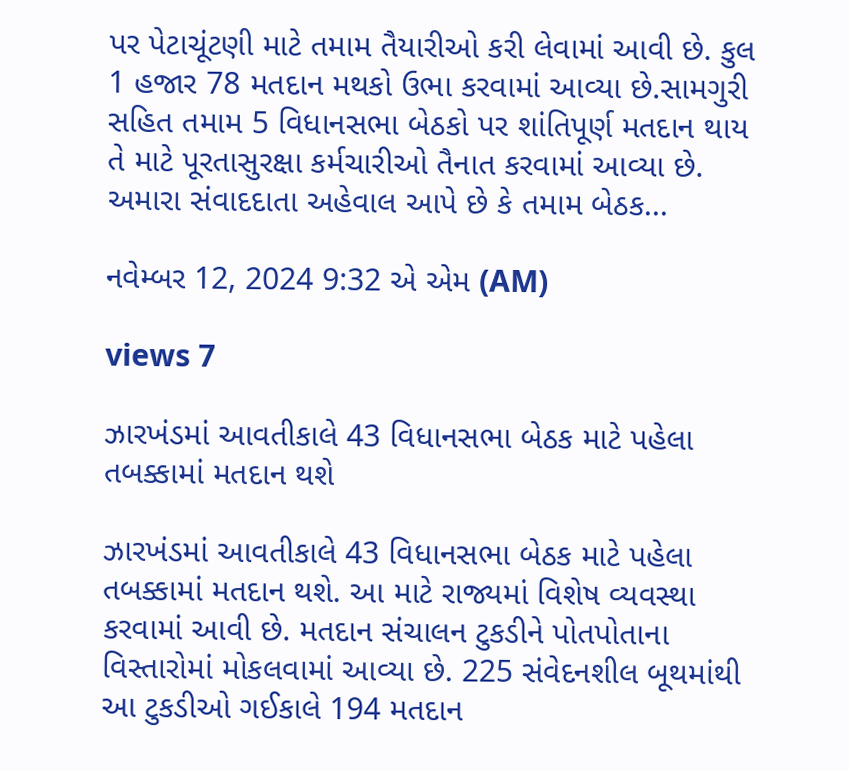પર પેટાચૂંટણી માટે તમામ તૈયારીઓ કરી લેવામાં આવી છે. કુલ 1 હજાર 78 મતદાન મથકો ઉભા કરવામાં આવ્યા છે.સામગુરી સહિત તમામ 5 વિધાનસભા બેઠકો પર શાંતિપૂર્ણ મતદાન થાય તે માટે પૂરતાસુરક્ષા કર્મચારીઓ તૈનાત કરવામાં આવ્યા છે. અમારા સંવાદદાતા અહેવાલ આપે છે કે તમામ બેઠક...

નવેમ્બર 12, 2024 9:32 એ એમ (AM)

views 7

ઝારખંડમાં આવતીકાલે 43 વિધાનસભા બેઠક માટે પહેલા તબક્કામાં મતદાન થશે

ઝારખંડમાં આવતીકાલે 43 વિધાનસભા બેઠક માટે પહેલા તબક્કામાં મતદાન થશે. આ માટે રાજ્યમાં વિશેષ વ્યવસ્થા કરવામાં આવી છે. મતદાન સંચાલન ટુકડીને પોતપોતાના વિસ્તારોમાં મોકલવામાં આવ્યા છે. 225 સંવેદનશીલ બૂથમાંથી આ ટુકડીઓ ગઈકાલે 194 મતદાન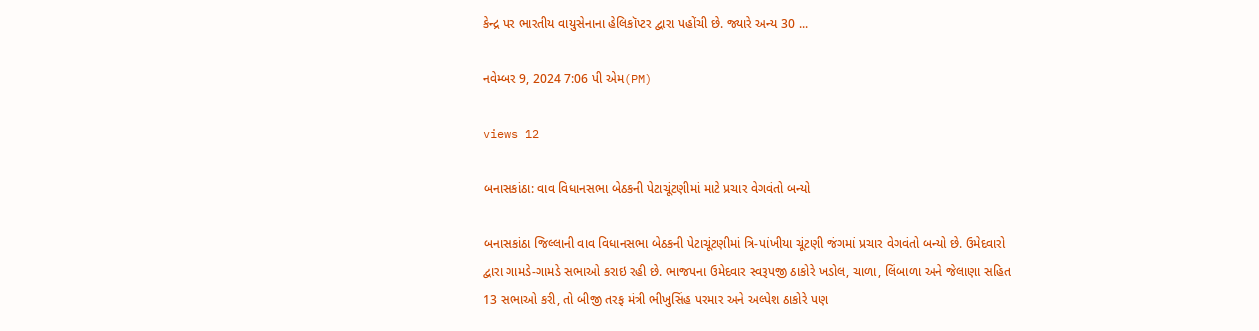કેન્દ્ર પર ભારતીય વાયુસેનાના હેલિકૉપ્ટર દ્વારા પહોંચી છે. જ્યારે અન્ય 30 ...

નવેમ્બર 9, 2024 7:06 પી એમ(PM)

views 12

બનાસકાંઠા: વાવ વિધાનસભા બેઠકની પેટાચૂંટણીમાં માટે પ્રચાર વેગવંતો બન્યો

બનાસકાંઠા જિલ્લાની વાવ વિધાનસભા બેઠકની પેટાચૂંટણીમાં ત્રિ-પાંખીયા ચૂંટણી જંગમાં પ્રચાર વેગવંતો બન્યો છે. ઉમેદવારો દ્વારા ગામડે-ગામડે સભાઓ કરાઇ રહી છે. ભાજપના ઉમેદવાર સ્વરૂપજી ઠાકોરે ખડોલ, ચાળા, લિંબાળા અને જેલાણા સહિત 13 સભાઓ કરી, તો બીજી તરફ મંત્રી ભીખુસિંહ પરમાર અને અલ્પેશ ઠાકોરે પણ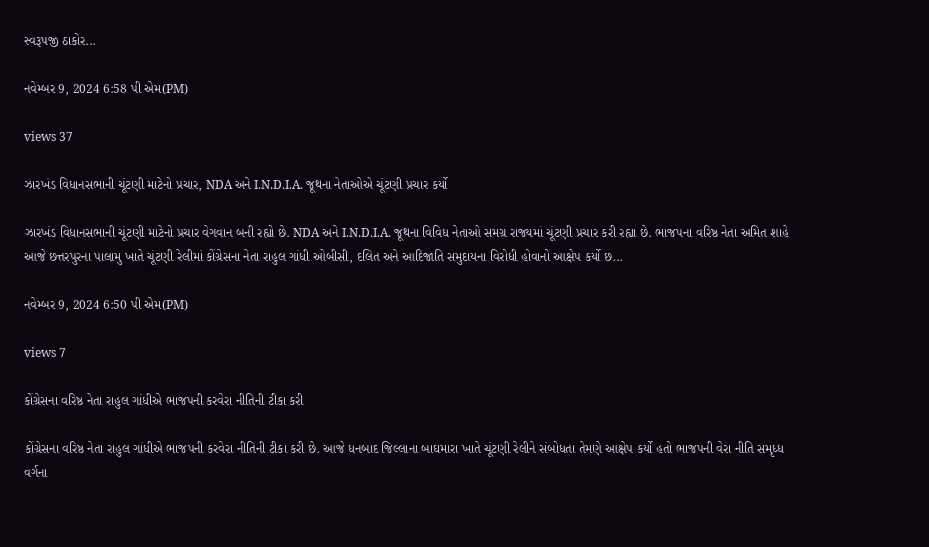સ્વરૂપજી ઠાકોર...

નવેમ્બર 9, 2024 6:58 પી એમ(PM)

views 37

ઝારખંડ વિધાનસભાની ચૂંટણી માટેનો પ્રચાર, NDA અને I.N.D.I.A. જૂથના નેતાઓએ ચૂંટણી પ્રચાર કર્યો

ઝારખંડ વિધાનસભાની ચૂંટણી માટેનો પ્રચાર વેગવાન બની રહ્યો છે. NDA અને I.N.D.I.A. જૂથના વિવિધ નેતાઓ સમગ્ર રાજ્યમાં ચૂંટણી પ્રચાર કરી રહ્યા છે. ભાજપના વરિષ્ઠ નેતા અમિત શાહે આજે છત્તરપુરના પાલામુ ખાતે ચૂંટણી રેલીમાં કોંગ્રેસના નેતા રાહુલ ગાંધી ઓબીસી, દલિત અને આદિજાતિ સમુદાયના વિરોધી હોવાનો આક્ષેપ કર્યો છ...

નવેમ્બર 9, 2024 6:50 પી એમ(PM)

views 7

કોંગ્રેસના વરિષ્ઠ નેતા રાહુલ ગાંધીએ ભાજપની કરવેરા નીતિની ટીકા કરી

કોંગ્રેસના વરિષ્ઠ નેતા રાહુલ ગાંધીએ ભાજપની કરવેરા નીતિની ટીકા કરી છે. આજે ધનબાદ જિલ્લાના બાઘમારા ખાતે ચૂંટણી રેલીને સંબોધતા તેમણે આક્ષેપ કર્યો હતો ભાજપની વેરા નીતિ સમૃધ્ધ વર્ગના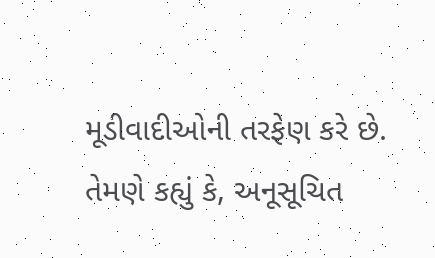મૂડીવાદીઓની તરફેણ કરે છે. તેમણે કહ્યું કે, અનૂસૂચિત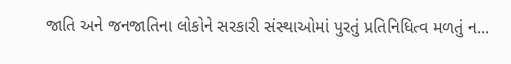જાતિ અને જનજાતિના લોકોને સરકારી સંસ્થાઓમાં પુરતું પ્રતિનિધિત્વ મળતું ન...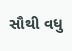સૌથી વધુ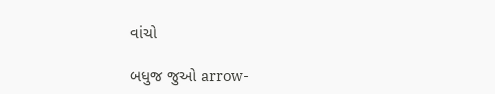વાંચો

બધુજ જુઓ arrow-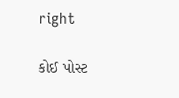right

કોઈ પોસ્ટ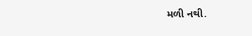મળી નથી.